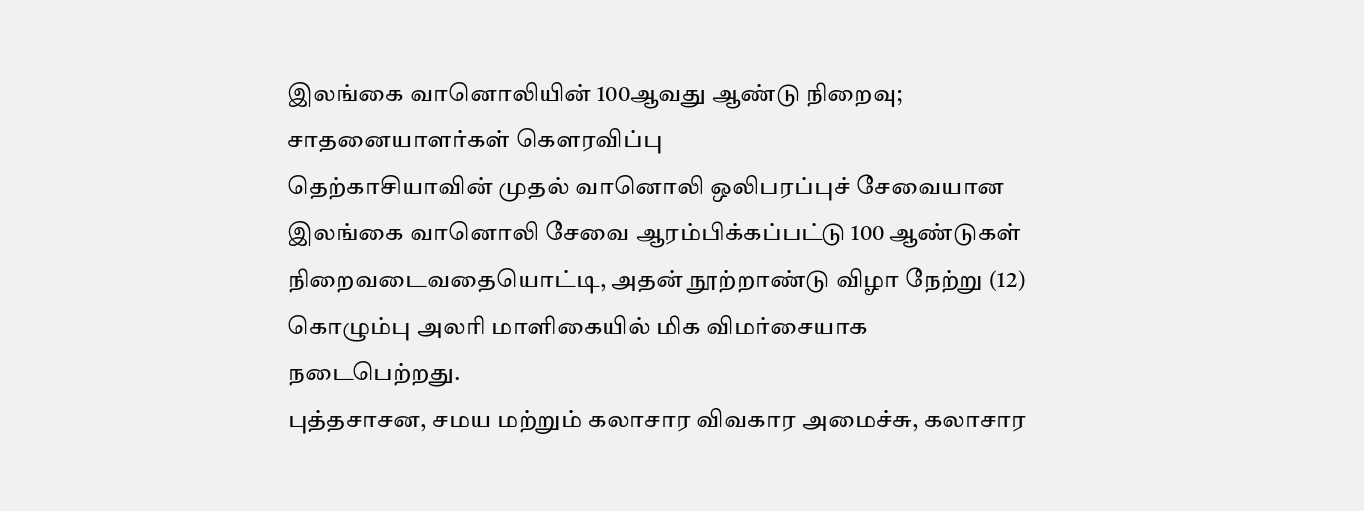இலங்கை வானொலியின் 100ஆவது ஆண்டு நிறைவு; சாதனையாளர்கள் கௌரவிப்பு
தெற்காசியாவின் முதல் வானொலி ஒலிபரப்புச் சேவையான இலங்கை வானொலி சேவை ஆரம்பிக்கப்பட்டு 100 ஆண்டுகள் நிறைவடைவதையொட்டி, அதன் நூற்றாண்டு விழா நேற்று (12) கொழும்பு அலரி மாளிகையில் மிக விமர்சையாக நடைபெற்றது.
புத்தசாசன, சமய மற்றும் கலாசார விவகார அமைச்சு, கலாசார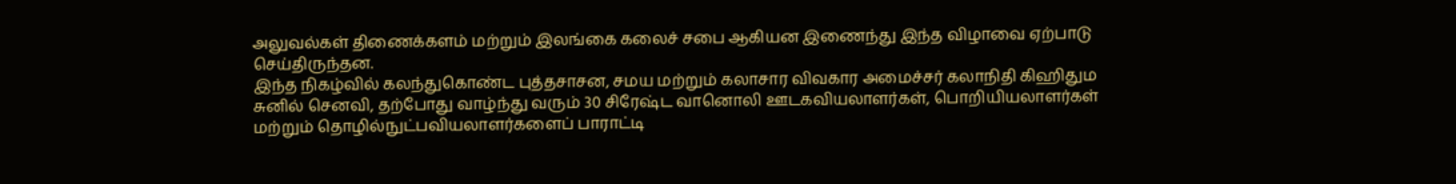அலுவல்கள் திணைக்களம் மற்றும் இலங்கை கலைச் சபை ஆகியன இணைந்து இந்த விழாவை ஏற்பாடு செய்திருந்தன.
இந்த நிகழ்வில் கலந்துகொண்ட புத்தசாசன, சமய மற்றும் கலாசார விவகார அமைச்சர் கலாநிதி கிஹிதும சுனில் செனவி, தற்போது வாழ்ந்து வரும் 30 சிரேஷ்ட வானொலி ஊடகவியலாளர்கள், பொறியியலாளர்கள் மற்றும் தொழில்நுட்பவியலாளர்களைப் பாராட்டி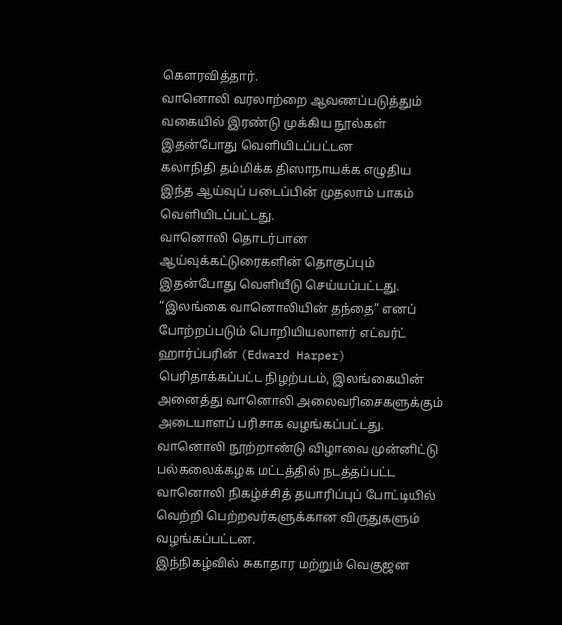கௌரவித்தார்.
வானொலி வரலாற்றை ஆவணப்படுத்தும் வகையில் இரண்டு முக்கிய நூல்கள் இதன்போது வெளியிடப்பட்டன
கலாநிதி தம்மிக்க திஸாநாயக்க எழுதிய இந்த ஆய்வுப் படைப்பின் முதலாம் பாகம் வெளியிடப்பட்டது.
வானொலி தொடர்பான ஆய்வுக்கட்டுரைகளின் தொகுப்பும் இதன்போது வெளியீடு செய்யப்பட்டது.
“இலங்கை வானொலியின் தந்தை” எனப் போற்றப்படும் பொறியியலாளர் எட்வர்ட் ஹார்ப்பரின் (Edward Harper) பெரிதாக்கப்பட்ட நிழற்படம், இலங்கையின் அனைத்து வானொலி அலைவரிசைகளுக்கும் அடையாளப் பரிசாக வழங்கப்பட்டது.
வானொலி நூற்றாண்டு விழாவை முன்னிட்டு பல்கலைக்கழக மட்டத்தில் நடத்தப்பட்ட வானொலி நிகழ்ச்சித் தயாரிப்புப் போட்டியில் வெற்றி பெற்றவர்களுக்கான விருதுகளும் வழங்கப்பட்டன.
இந்நிகழ்வில் சுகாதார மற்றும் வெகுஜன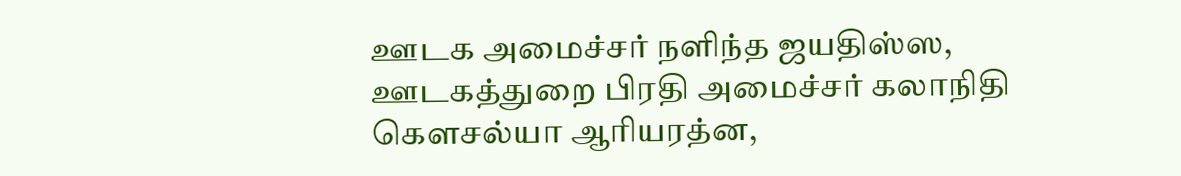ஊடக அமைச்சர் நளிந்த ஜயதிஸ்ஸ, ஊடகத்துறை பிரதி அமைச்சர் கலாநிதி கௌசல்யா ஆரியரத்ன,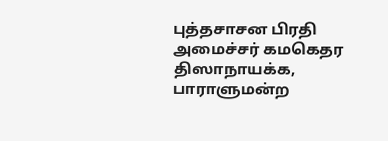புத்தசாசன பிரதி அமைச்சர் கமகெதர திஸாநாயக்க, பாராளுமன்ற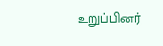உறுப்பினர்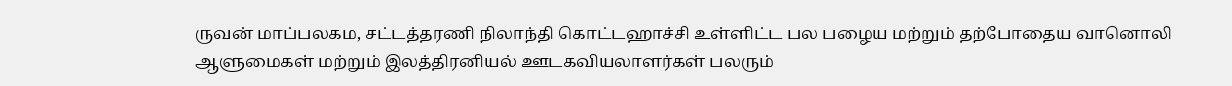ருவன் மாப்பலகம, சட்டத்தரணி நிலாந்தி கொட்டஹாச்சி உள்ளிட்ட பல பழைய மற்றும் தற்போதைய வானொலி ஆளுமைகள் மற்றும் இலத்திரனியல் ஊடகவியலாளர்கள் பலரும்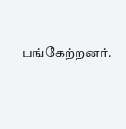பங்கேற்றனர்.